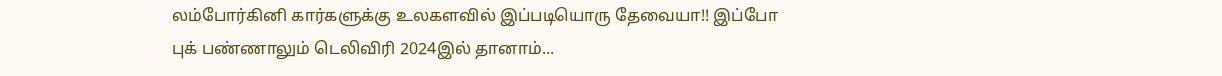லம்போர்கினி கார்களுக்கு உலகளவில் இப்படியொரு தேவையா!! இப்போ புக் பண்ணாலும் டெலிவிரி 2024இல் தானாம்...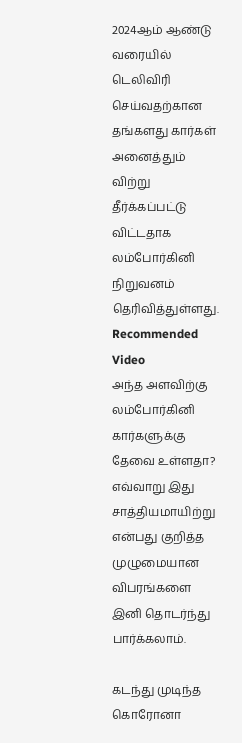2024ஆம் ஆண்டு வரையில் டெலிவிரி செய்வதற்கான தங்களது கார்கள் அனைத்தும் விற்று தீர்க்கப்பட்டு விட்டதாக லம்போர்கினி நிறுவனம் தெரிவித்துள்ளது.
Recommended Video
அந்த அளவிற்கு லம்போர்கினி கார்களுக்கு தேவை உள்ளதா? எவ்வாறு இது சாத்தியமாயிற்று என்பது குறித்த முழுமையான விபரங்களை இனி தொடர்ந்து பார்க்கலாம்.

கடந்து முடிந்த கொரோனா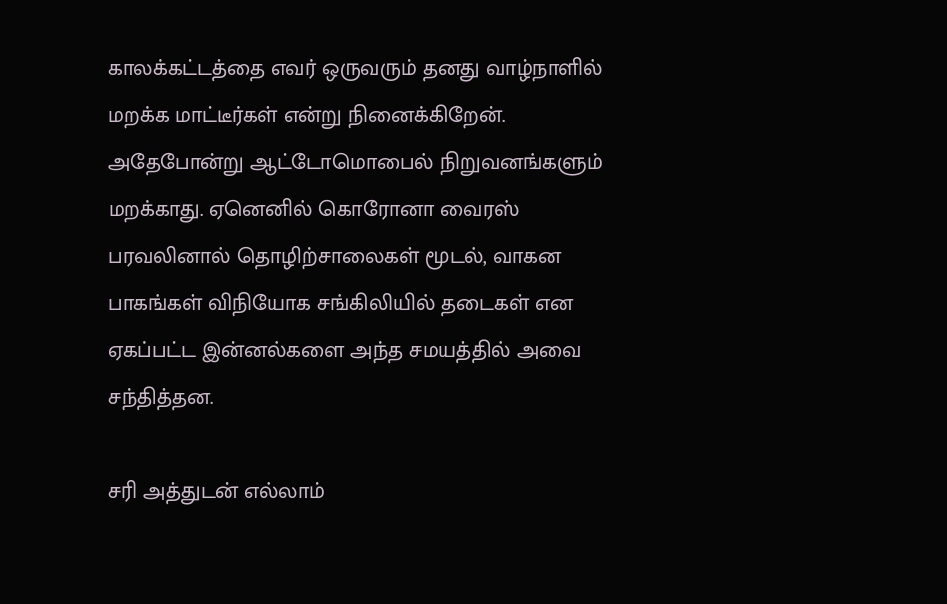காலக்கட்டத்தை எவர் ஒருவரும் தனது வாழ்நாளில் மறக்க மாட்டீர்கள் என்று நினைக்கிறேன். அதேபோன்று ஆட்டோமொபைல் நிறுவனங்களும் மறக்காது. ஏனெனில் கொரோனா வைரஸ் பரவலினால் தொழிற்சாலைகள் மூடல், வாகன பாகங்கள் விநியோக சங்கிலியில் தடைகள் என ஏகப்பட்ட இன்னல்களை அந்த சமயத்தில் அவை சந்தித்தன.

சரி அத்துடன் எல்லாம்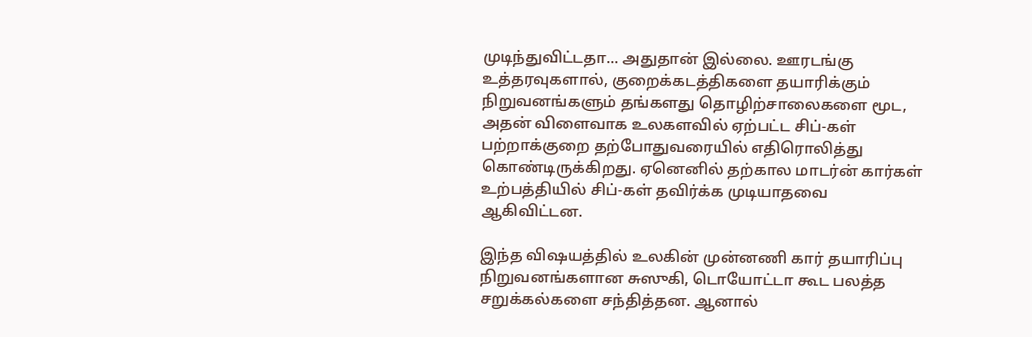முடிந்துவிட்டதா... அதுதான் இல்லை. ஊரடங்கு உத்தரவுகளால், குறைக்கடத்திகளை தயாரிக்கும் நிறுவனங்களும் தங்களது தொழிற்சாலைகளை மூட, அதன் விளைவாக உலகளவில் ஏற்பட்ட சிப்-கள் பற்றாக்குறை தற்போதுவரையில் எதிரொலித்து கொண்டிருக்கிறது. ஏனெனில் தற்கால மாடர்ன் கார்கள் உற்பத்தியில் சிப்-கள் தவிர்க்க முடியாதவை ஆகிவிட்டன.

இந்த விஷயத்தில் உலகின் முன்னணி கார் தயாரிப்பு நிறுவனங்களான சுஸுகி, டொயோட்டா கூட பலத்த சறுக்கல்களை சந்தித்தன. ஆனால்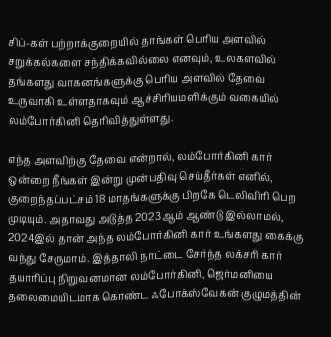சிப்-கள் பற்றாக்குறையில் தாங்கள் பெரிய அளவில் சறுக்கல்களை சந்திக்கவில்லை எனவும், உலகளவில் தங்களது வாகனங்களுக்கு பெரிய அளவில் தேவை உருவாகி உள்ளதாகவும் ஆச்சிரியமளிக்கும் வகையில் லம்போர்கினி தெரிவித்துள்ளது.

எந்த அளவிற்கு தேவை என்றால், லம்போர்கினி கார் ஒன்றை நீங்கள் இன்று முன்பதிவு செய்தீர்கள் எனில், குறைந்தப்பட்சம் 18 மாதங்களுக்கு பிறகே டெலிவிரி பெற முடியும். அதாவது அடுத்த 2023ஆம் ஆண்டு இல்லாமல், 2024இல் தான் அந்த லம்போர்கினி கார் உங்களது கைக்கு வந்து சேருமாம். இத்தாலி நாட்டை சேர்ந்த லக்சரி கார் தயாரிப்பு நிறுவனமான லம்போர்கினி, ஜெர்மனியை தலைமையிடமாக கொண்ட ஃபோக்ஸ்வேகன் குழுமத்தின்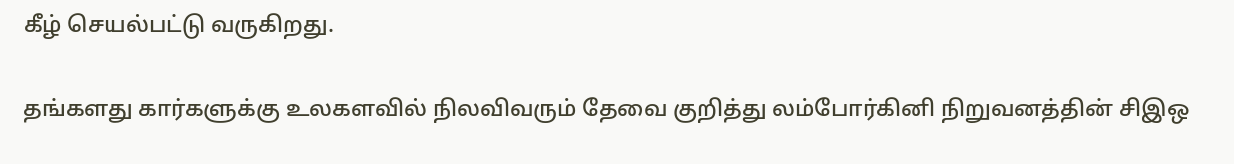கீழ் செயல்பட்டு வருகிறது.

தங்களது கார்களுக்கு உலகளவில் நிலவிவரும் தேவை குறித்து லம்போர்கினி நிறுவனத்தின் சிஇஒ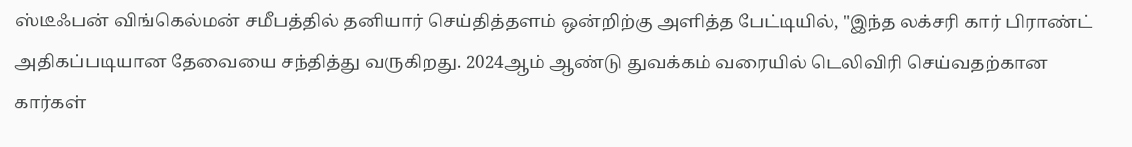ஸ்டீஃபன் விங்கெல்மன் சமீபத்தில் தனியார் செய்தித்தளம் ஒன்றிற்கு அளித்த பேட்டியில், "இந்த லக்சரி கார் பிராண்ட் அதிகப்படியான தேவையை சந்தித்து வருகிறது. 2024ஆம் ஆண்டு துவக்கம் வரையில் டெலிவிரி செய்வதற்கான கார்கள்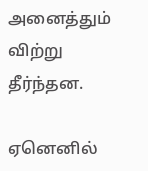அனைத்தும் விற்று தீர்ந்தன.

ஏனெனில்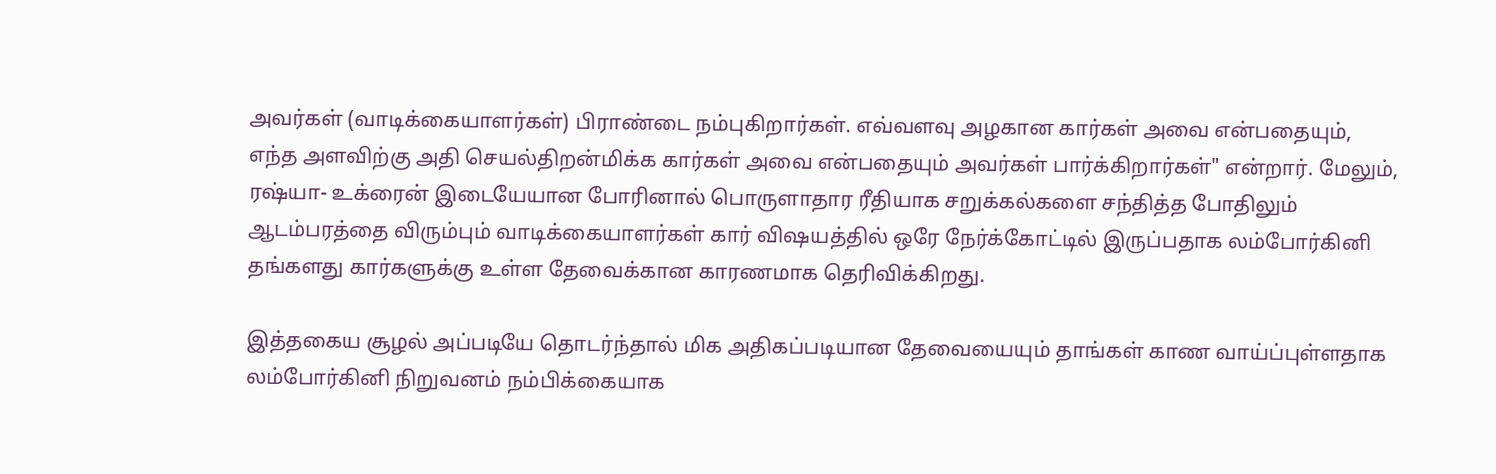அவர்கள் (வாடிக்கையாளர்கள்) பிராண்டை நம்புகிறார்கள். எவ்வளவு அழகான கார்கள் அவை என்பதையும், எந்த அளவிற்கு அதி செயல்திறன்மிக்க கார்கள் அவை என்பதையும் அவர்கள் பார்க்கிறார்கள்" என்றார். மேலும், ரஷ்யா- உக்ரைன் இடையேயான போரினால் பொருளாதார ரீதியாக சறுக்கல்களை சந்தித்த போதிலும் ஆடம்பரத்தை விரும்பும் வாடிக்கையாளர்கள் கார் விஷயத்தில் ஒரே நேர்க்கோட்டில் இருப்பதாக லம்போர்கினி தங்களது கார்களுக்கு உள்ள தேவைக்கான காரணமாக தெரிவிக்கிறது.

இத்தகைய சூழல் அப்படியே தொடர்ந்தால் மிக அதிகப்படியான தேவையையும் தாங்கள் காண வாய்ப்புள்ளதாக லம்போர்கினி நிறுவனம் நம்பிக்கையாக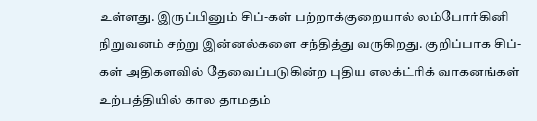உள்ளது. இருப்பினும் சிப்-கள் பற்றாக்குறையால் லம்போர்கினி நிறுவனம் சற்று இன்னல்களை சந்தித்து வருகிறது. குறிப்பாக சிப்-கள் அதிகளவில் தேவைப்படுகின்ற புதிய எலக்ட்ரிக் வாகனங்கள் உற்பத்தியில் கால தாமதம்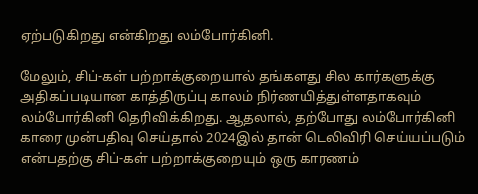ஏற்படுகிறது என்கிறது லம்போர்கினி.

மேலும், சிப்-கள் பற்றாக்குறையால் தங்களது சில கார்களுக்கு அதிகப்படியான காத்திருப்பு காலம் நிர்ணயித்துள்ளதாகவும் லம்போர்கினி தெரிவிக்கிறது. ஆதலால், தற்போது லம்போர்கினி காரை முன்பதிவு செய்தால் 2024இல் தான் டெலிவிரி செய்யப்படும் என்பதற்கு சிப்-கள் பற்றாக்குறையும் ஒரு காரணம்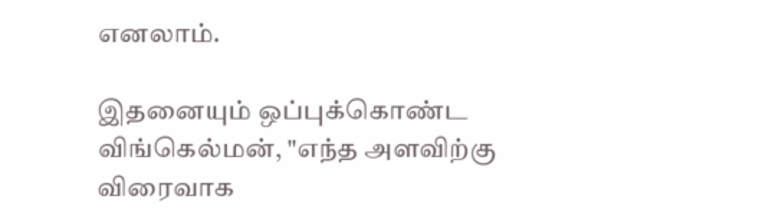எனலாம்.

இதனையும் ஒப்புக்கொண்ட விங்கெல்மன், "எந்த அளவிற்கு விரைவாக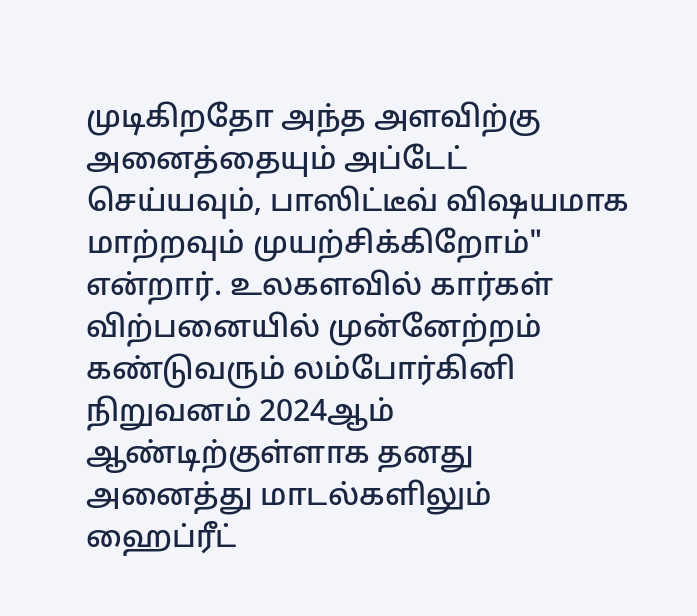முடிகிறதோ அந்த அளவிற்கு அனைத்தையும் அப்டேட் செய்யவும், பாஸிட்டீவ் விஷயமாக மாற்றவும் முயற்சிக்கிறோம்" என்றார். உலகளவில் கார்கள் விற்பனையில் முன்னேற்றம் கண்டுவரும் லம்போர்கினி நிறுவனம் 2024ஆம் ஆண்டிற்குள்ளாக தனது அனைத்து மாடல்களிலும் ஹைப்ரீட்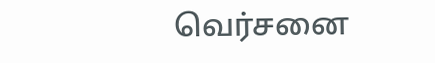வெர்சனை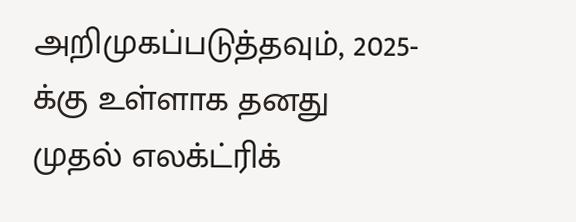அறிமுகப்படுத்தவும், 2025-க்கு உள்ளாக தனது முதல் எலக்ட்ரிக்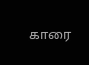காரை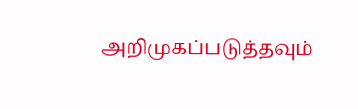அறிமுகப்படுத்தவும்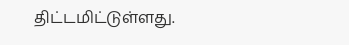திட்டமிட்டுள்ளது.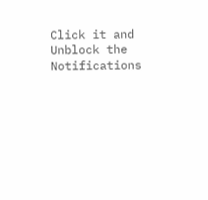Click it and Unblock the Notifications